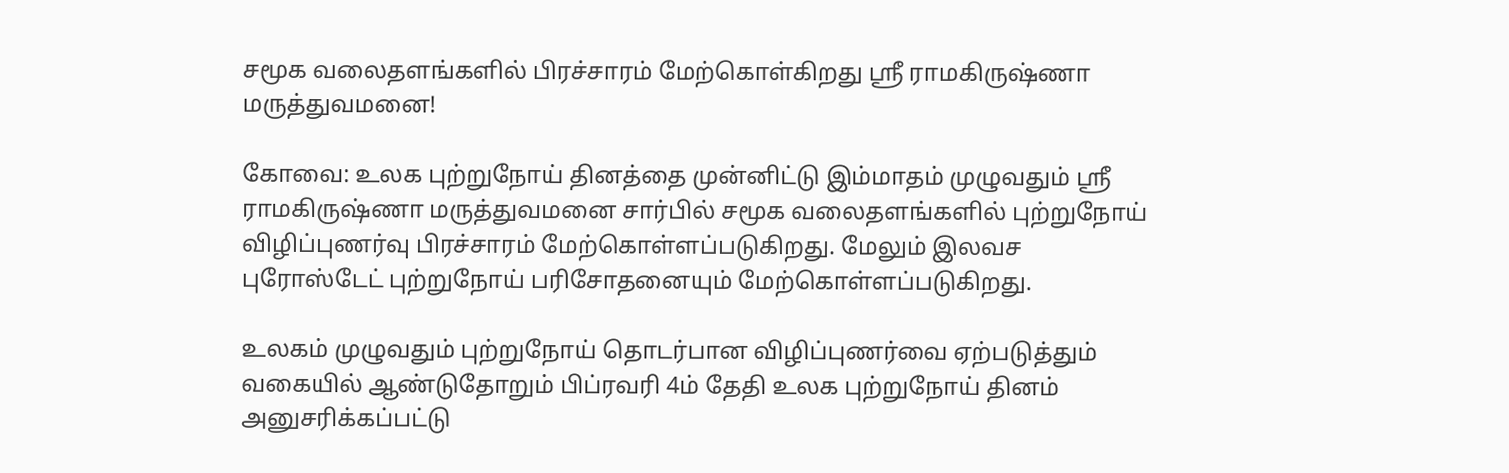சமூக வலைதளங்களில் பிரச்சாரம் மேற்கொள்கிறது ஸ்ரீ ராமகிருஷ்ணா மருத்துவமனை!

கோவை: உலக புற்றுநோய் தினத்தை முன்னிட்டு இம்மாதம் முழுவதும் ஸ்ரீ ராமகிருஷ்ணா மருத்துவமனை சார்பில் சமூக வலைதளங்களில் புற்றுநோய் விழிப்புணர்வு பிரச்சாரம் மேற்கொள்ளப்படுகிறது. மேலும் இலவச புரோஸ்டேட் புற்றுநோய் பரிசோதனையும் மேற்கொள்ளப்படுகிறது.

உலகம் முழுவதும் புற்றுநோய் தொடர்பான விழிப்புணர்வை ஏற்படுத்தும் வகையில் ஆண்டுதோறும் பிப்ரவரி 4ம் தேதி உலக புற்றுநோய் தினம் அனுசரிக்கப்பட்டு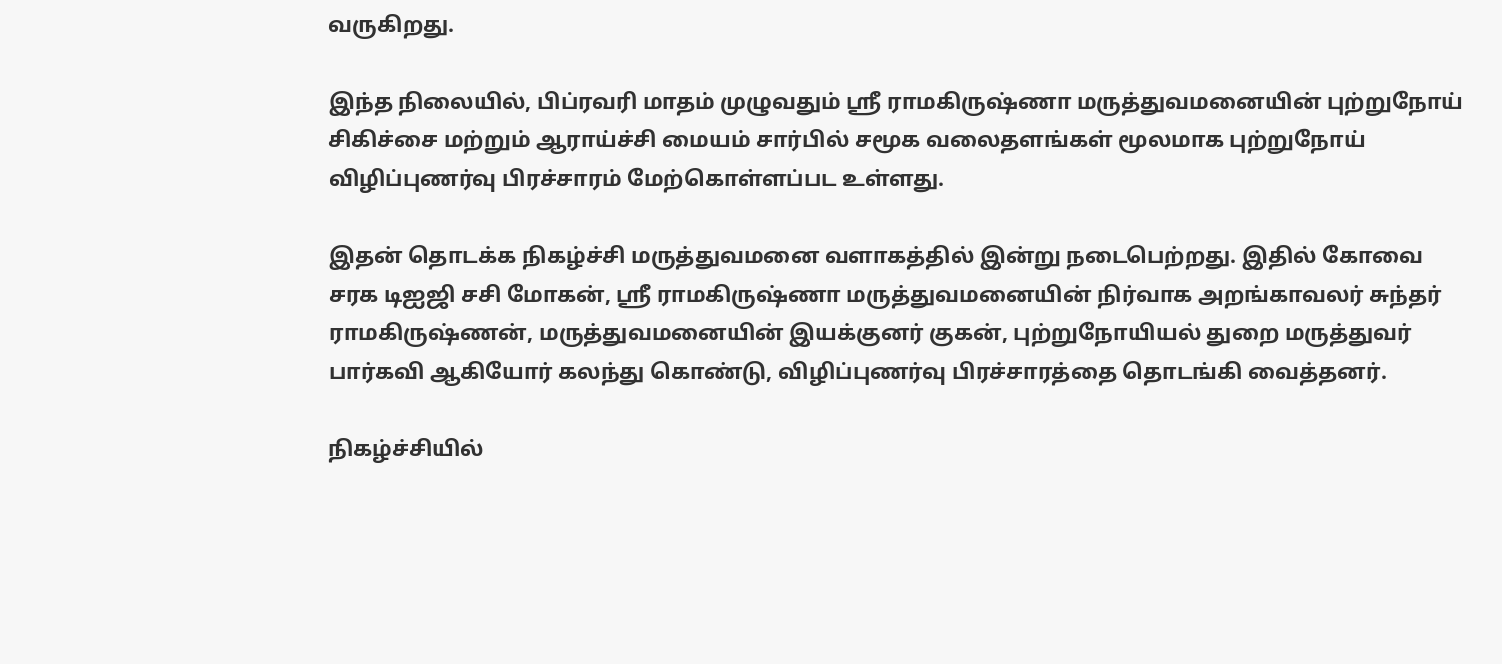வருகிறது.

இந்த நிலையில், பிப்ரவரி மாதம் முழுவதும் ஸ்ரீ ராமகிருஷ்ணா மருத்துவமனையின் புற்றுநோய் சிகிச்சை மற்றும் ஆராய்ச்சி மையம் சார்பில் சமூக வலைதளங்கள் மூலமாக புற்றுநோய் விழிப்புணர்வு பிரச்சாரம் மேற்கொள்ளப்பட உள்ளது.

இதன் தொடக்க நிகழ்ச்சி மருத்துவமனை வளாகத்தில் இன்று நடைபெற்றது. இதில் கோவை சரக டிஐஜி சசி மோகன், ஸ்ரீ ராமகிருஷ்ணா மருத்துவமனையின் நிர்வாக அறங்காவலர் சுந்தர் ராமகிருஷ்ணன், மருத்துவமனையின் இயக்குனர் குகன், புற்றுநோயியல் துறை மருத்துவர் பார்கவி ஆகியோர் கலந்து கொண்டு, விழிப்புணர்வு பிரச்சாரத்தை தொடங்கி வைத்தனர்.

நிகழ்ச்சியில்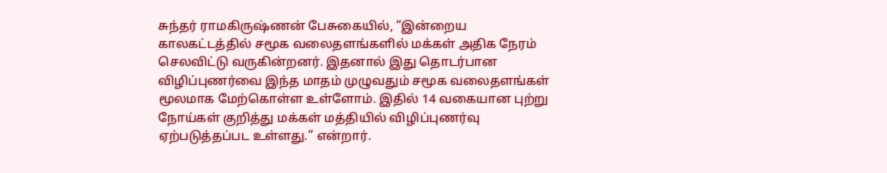சுந்தர் ராமகிருஷ்ணன் பேசுகையில், “இன்றைய காலகட்டத்தில் சமூக வலைதளங்களில் மக்கள் அதிக நேரம் செலவிட்டு வருகின்றனர். இதனால் இது தொடர்பான விழிப்புணர்வை இந்த மாதம் முழுவதும் சமூக வலைதளங்கள் மூலமாக மேற்கொள்ள உள்ளோம். இதில் 14 வகையான புற்று நோய்கள் குறித்து மக்கள் மத்தியில் விழிப்புணர்வு ஏற்படுத்தப்பட உள்ளது.” என்றார்.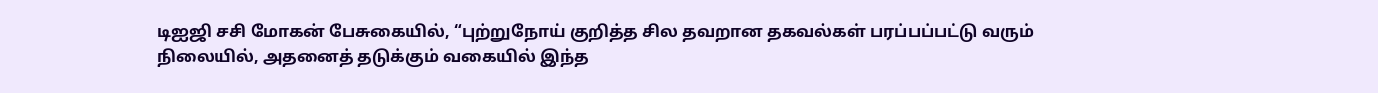டிஐஜி சசி மோகன் பேசுகையில், “புற்றுநோய் குறித்த சில தவறான தகவல்கள் பரப்பப்பட்டு வரும் நிலையில், அதனைத் தடுக்கும் வகையில் இந்த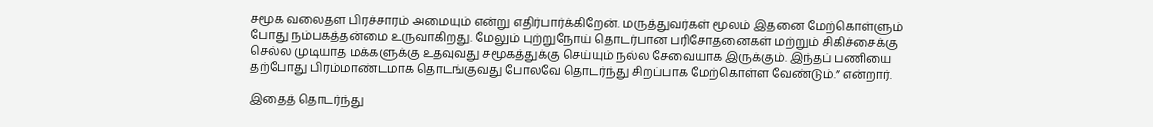சமூக வலைதள பிரச்சாரம் அமையும் என்று எதிர்பார்க்கிறேன். மருத்துவர்கள் மூலம் இதனை மேற்கொள்ளும் போது நம்பகத்தன்மை உருவாகிறது. மேலும் புற்றுநோய் தொடர்பான பரிசோதனைகள் மற்றும் சிகிச்சைக்கு செல்ல முடியாத மக்களுக்கு உதவுவது சமூகத்துக்கு செய்யும் நல்ல சேவையாக இருக்கும். இந்தப் பணியை தற்போது பிரம்மாண்டமாக தொடங்குவது போலவே தொடர்ந்து சிறப்பாக மேற்கொள்ள வேண்டும்.” என்றார்.

இதைத் தொடர்ந்து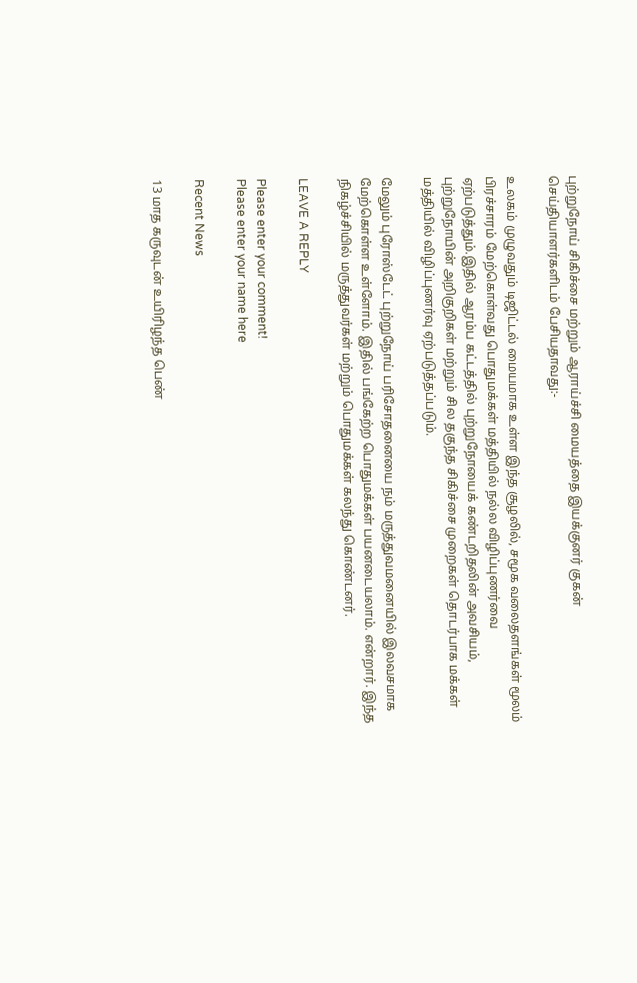புற்றுநோய் சிகிச்சை மற்றும் ஆராய்ச்சி மையத்தை இயக்குனர் குகன் செய்தியாளர்களிடம் பேசியதாவது:-

உலகம் முழுவதும் டிஜிட்டல் மையமாக உள்ள இந்த சூழலில், சமூக வலைதளங்கள் மூலம் பிரச்சாரம் மேற்கொள்வது பொதுமக்கள் மத்தியில் நல்ல விழிப்புணர்வை ஏற்படுத்தும்.இதில் ஆரம்ப கட்டத்தில் புற்றுநோயைக் கண்டறிதலின் அவசியம், புற்றுநோயின் அறிகுறிகள் மற்றும் சில தகுந்த சிகிச்சை முறைகள் தொடர்பாக மக்கள் மத்தியில் விழிப்புணர்வு ஏற்படுத்தப்படும்.

மேலும் புரோஸ்டேட் புற்றுநோய் பரிசோதனையை நம் மருத்துவமனையில் இலவசமாக மேற்கொள்ள உள்ளோம். இதில் பங்கேற்ற பொதுமக்கள் பயனடையலாம். என்றார். இந்த நிகழ்ச்சியில் மருத்துவர்கள் மற்றும் பொதுமக்கள் கலந்து கொண்டனர்.

LEAVE A REPLY

Please enter your comment!
Please enter your name here

Recent News

13 மாத கருவுடன் உயிரிழந்த பெண்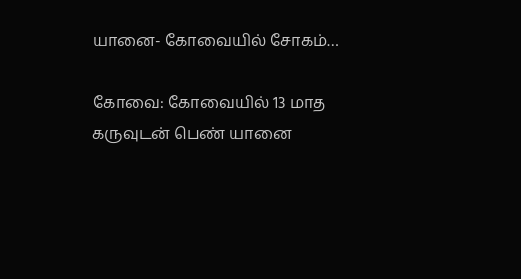யானை- கோவையில் சோகம்…

கோவை: கோவையில் 13 மாத கருவுடன் பெண் யானை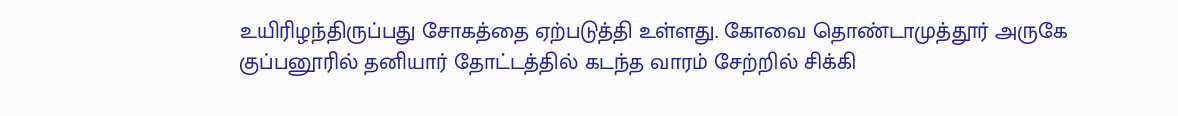உயிரிழந்திருப்பது சோகத்தை ஏற்படுத்தி உள்ளது. கோவை தொண்டாமுத்தூர் அருகே குப்பனூரில் தனியார் தோட்டத்தில் கடந்த வாரம் சேற்றில் சிக்கி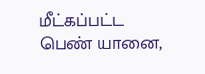மீட்கப்பட்ட பெண் யானை,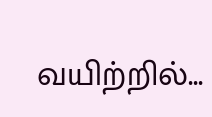வயிற்றில்...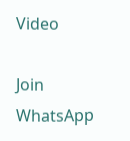Video

Join WhatsApp